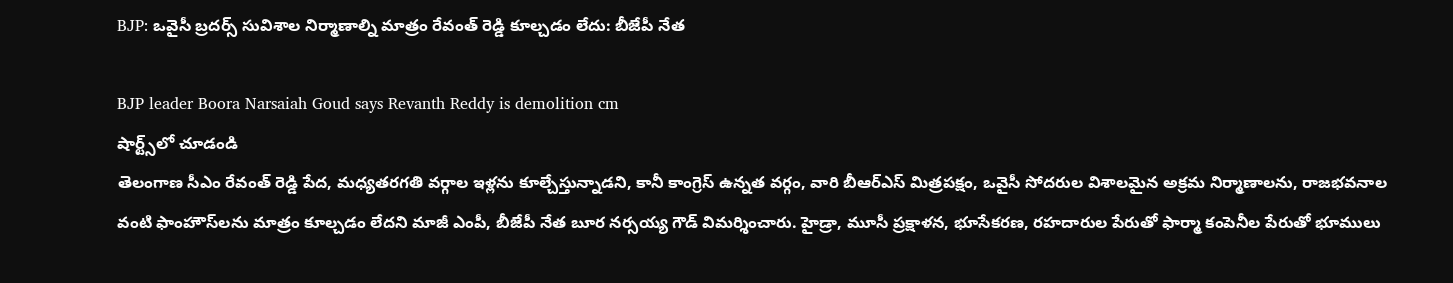BJP: ఒవైసీ బ్రదర్స్ సువిశాల నిర్మాణాల్ని మాత్రం రేవంత్ రెడ్డి కూల్చడం లేదు: బీజేపీ నేత

BJP leader Boora Narsaiah Goud says Revanth Reddy is demolition cm
షార్ట్స్‌లో చూడండి
తెలంగాణ సీఎం రేవంత్ రెడ్డి పేద, మధ్యతరగతి వర్గాల ఇళ్లను కూల్చేస్తున్నాడని, కానీ కాంగ్రెస్ ఉన్నత వర్గం, వారి బీఆర్ఎస్ మిత్రపక్షం, ఒవైసీ సోదరుల విశాలమైన అక్రమ నిర్మాణాలను, రాజభవనాల వంటి ఫాంహౌస్‌లను మాత్రం కూల్చడం లేదని మాజీ ఎంపీ, బీజేపీ నేత బూర నర్సయ్య గౌడ్ విమర్శించారు. హైడ్రా, మూసీ ప్రక్షాళన, భూసేకరణ, రహదారుల పేరుతో ఫార్మా కంపెనీల పేరుతో భూములు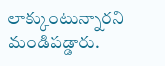లాక్కుంటున్నారని మండిపడ్డారు.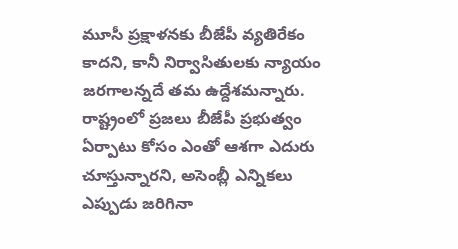మూసీ ప్రక్షాళనకు బీజేపీ వ్యతిరేకం కాదని, కానీ నిర్వాసితులకు న్యాయం జరగాలన్నదే తమ ఉద్దేశమన్నారు. రాష్ట్రంలో ప్రజలు బీజేపీ ప్రభుత్వం ఏర్పాటు కోసం ఎంతో ఆశగా ఎదురు చూస్తున్నారని, అసెంబ్లీ ఎన్నికలు ఎప్పుడు జరిగినా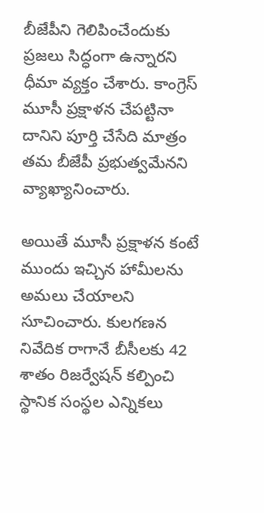బీజేపీని గెలిపించేందుకు ప్రజలు సిద్ధంగా ఉన్నారని ధీమా వ్యక్తం చేశారు. కాంగ్రెస్ మూసీ ప్రక్షాళన చేపట్టినా దానిని పూర్తి చేసేది మాత్రం తమ బీజేపీ ప్రభుత్వమేనని వ్యాఖ్యానించారు.

అయితే మూసీ ప్రక్షాళన కంటే ముందు ఇచ్చిన హామీలను అమలు చేయాలని సూచించారు. కులగణన నివేదిక రాగానే బీసీలకు 42 శాతం రిజర్వేషన్ కల్పించి స్థానిక సంస్థల ఎన్నికలు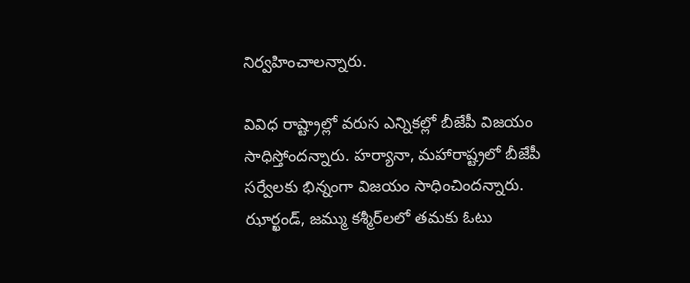నిర్వహించాలన్నారు.

వివిధ రాష్ట్రాల్లో వరుస ఎన్నికల్లో బీజేపీ విజయం సాధిస్తోందన్నారు. హర్యానా, మహారాష్ట్రలో బీజేపీ సర్వేలకు భిన్నంగా విజయం సాధించిందన్నారు. ఝార్ఖండ్, జమ్ము కశ్మీర్‌లలో తమకు ఓటు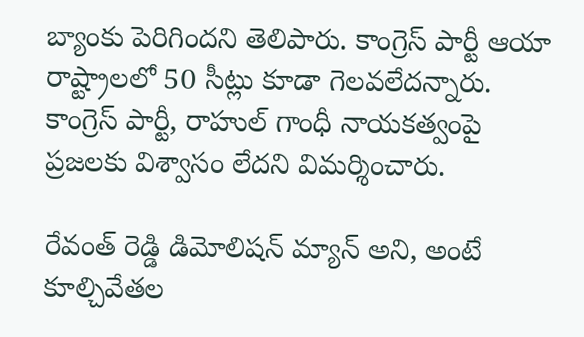బ్యాంకు పెరిగిందని తెలిపారు. కాంగ్రెస్ పార్టీ ఆయా రాష్ట్రాలలో 50 సీట్లు కూడా గెలవలేదన్నారు. కాంగ్రెస్ పార్టీ, రాహుల్ గాంధీ నాయకత్వంపై ప్రజలకు విశ్వాసం లేదని విమర్శించారు.

రేవంత్ రెడ్డి డిమోలిషన్ మ్యాన్ అని, అంటే కూల్చివేతల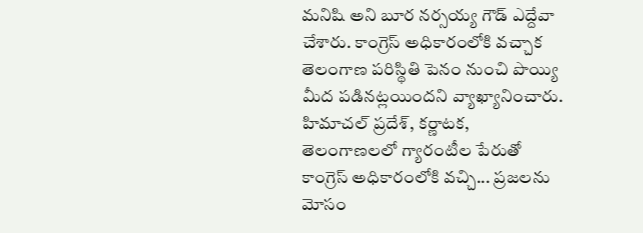మనిషి అని బూర నర్సయ్య గౌడ్ ఎద్దేవా చేశారు. కాంగ్రెస్ అధికారంలోకి వచ్చాక తెలంగాణ పరిస్థితి పెనం నుంచి పొయ్యి మీద పడినట్లయిందని వ్యాఖ్యానించారు. హిమాచల్ ప్రదేశ్, కర్ణాటక, తెలంగాణలలో గ్యారంటీల పేరుతో కాంగ్రెస్ అధికారంలోకి వచ్చి... ప్రజలను మోసం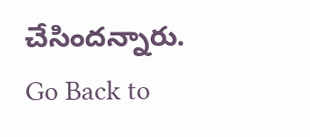చేసిందన్నారు.
Go Back to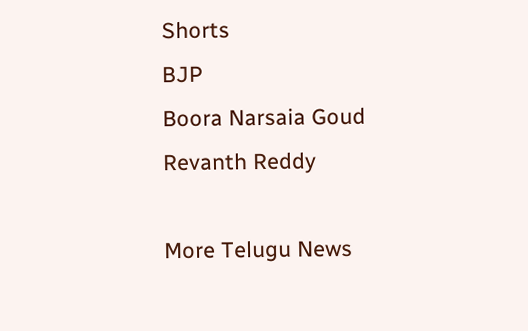Shorts
BJP
Boora Narsaia Goud
Revanth Reddy

More Telugu News